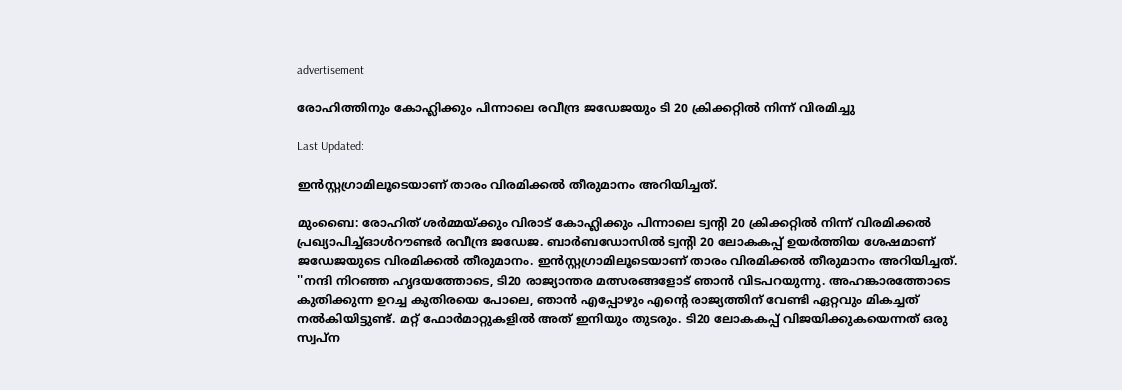advertisement

രോഹിത്തിനും കോഹ്ലിക്കും പിന്നാലെ രവീന്ദ്ര ജ‍ഡേജയും ടി 20 ക്രിക്കറ്റിൽ നിന്ന് വിരമിച്ചു

Last Updated:

ഇന്‍സ്റ്റഗ്രാമിലൂടെയാണ് താരം വിരമിക്കല്‍ തീരുമാനം അറിയിച്ചത്.

മുംബൈ: രോഹിത് ശര്‍മ്മയ്ക്കും വിരാട് കോഹ്ലിക്കും പിന്നാലെ ട്വന്‍റി 20 ക്രിക്കറ്റിൽ നിന്ന് വിരമിക്കല്‍ പ്രഖ്യാപിച്ച്ഓള്‍റൗണ്ടര്‍ രവീന്ദ്ര ജഡ‍േജ. ബാര്‍ബഡോസില്‍ ട്വന്‍റി 20 ലോകകപ്പ് ഉയര്‍ത്തിയ ശേഷമാണ് ജഡേജയുടെ വിരമിക്കല്‍ തീരുമാനം. ഇന്‍സ്റ്റഗ്രാമിലൂടെയാണ് താരം വിരമിക്കല്‍ തീരുമാനം അറിയിച്ചത്.
''നന്ദി നിറഞ്ഞ ഹൃദയത്തോടെ, ടി20 രാജ്യാന്തര മത്സരങ്ങളോട് ഞാൻ വിടപറയുന്നു. അഹങ്കാരത്തോടെ കുതിക്കുന്ന ഉറച്ച കുതിരയെ പോലെ, ഞാൻ എപ്പോഴും എന്‍റെ രാജ്യത്തിന് വേണ്ടി ഏറ്റവും മികച്ചത് നൽകിയിട്ടുണ്ട്. മറ്റ് ഫോർമാറ്റുകളിൽ അത് ഇനിയും തുടരും. ടി20 ലോകകപ്പ് വിജയിക്കുകയെന്നത് ഒരു സ്വപ്ന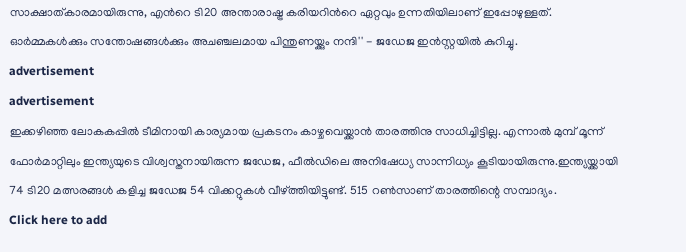സാക്ഷാത്കാരമായിരുന്നു, എന്‍റെ ടി20 അന്താരാഷ്ട്ര കരിയറിന്‍റെ ഏറ്റവും ഉന്നതിയിലാണ് ഇപ്പോഴുള്ളത്. ഓർമ്മകൾക്കും സന്തോഷങ്ങൾക്കും അചഞ്ചലമായ പിന്തുണയ്ക്കും നന്ദി'' - ജ‍ഡേജ ഇൻസ്റ്റയില്‍ കുറിച്ചു.
advertisement
advertisement
ഇക്കഴിഞ്ഞ ലോകകപ്പിൽ ടീമിനായി കാര്യമായ പ്രകടനം കാഴ്ചവെയ്ക്കാൻ താരത്തിനു സാധിച്ചിട്ടില്ല. എന്നാല്‍ മുമ്പ് മൂന്ന് ഫോര്‍മാറ്റിലും ഇന്ത്യയുടെ വിശ്വസ്തനായിരുന്ന ജഡേജ, ഫീല്‍ഡിലെ അനിഷേധ്യ സാന്നിധ്യം കൂടിയായിരുന്നു.ഇന്ത്യയ്ക്കായി 74 ടി20 മത്സരങ്ങള്‍ കളിച്ച ജഡേജ 54 വിക്കറ്റുകള്‍ വീഴ്ത്തിയിട്ടുണ്ട്. 515 റണ്‍സാണ് താരത്തിന്റെ സമ്പാദ്യം.
Click here to add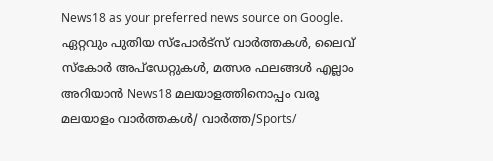News18 as your preferred news source on Google.
ഏറ്റവും പുതിയ സ്പോർട്സ് വാർത്തകൾ, ലൈവ് സ്കോർ അപ്ഡേറ്റുകൾ, മത്സര ഫലങ്ങൾ എല്ലാം അറിയാൻ News18 മലയാളത്തിനൊപ്പം വരൂ
മലയാളം വാർത്തകൾ/ വാർത്ത/Sports/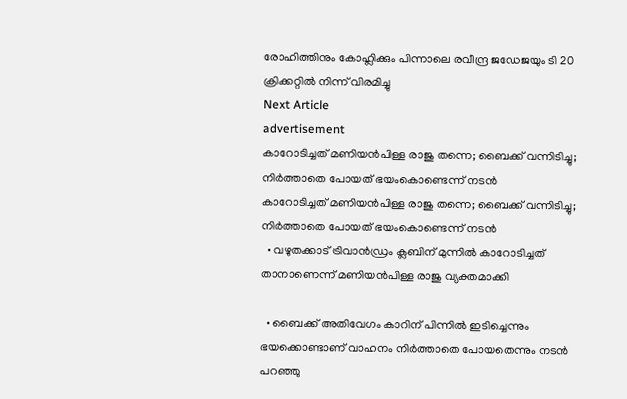രോഹിത്തിനും കോഹ്ലിക്കും പിന്നാലെ രവീന്ദ്ര ജ‍ഡേജയും ടി 20 ക്രിക്കറ്റിൽ നിന്ന് വിരമിച്ചു
Next Article
advertisement
കാറോടിച്ചത് മണിയൻപിള്ള രാജു തന്നെ; ബൈക്ക് വന്നിടിച്ചു; നിർത്താതെ പോയത് ഭയംകൊണ്ടെന്ന് നടൻ
കാറോടിച്ചത് മണിയൻപിള്ള രാജു തന്നെ; ബൈക്ക് വന്നിടിച്ചു; നിർത്താതെ പോയത് ഭയംകൊണ്ടെന്ന് നടൻ
  • വഴുതക്കാട് ട്രിവാന്‍ഡ്രം ക്ലബിന് മുന്നിൽ കാറോടിച്ചത് താനാണെന്ന് മണിയൻപിള്ള രാജു വ്യക്തമാക്കി

  • ബൈക്ക് അതിവേഗം കാറിന് പിന്നിൽ ഇടിച്ചെന്നും ഭയക്കൊണ്ടാണ് വാഹനം നിർത്താതെ പോയതെന്നും നടൻ പറഞ്ഞു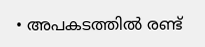• അപകടത്തിൽ രണ്ട്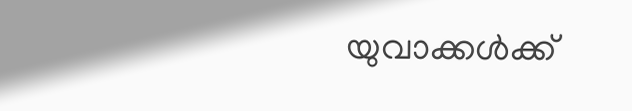യുവാക്കൾക്ക്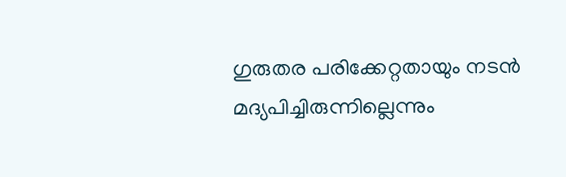ഗുരുതര പരിക്കേറ്റതായും നടൻ മദ്യപിച്ചിരുന്നില്ലെന്നും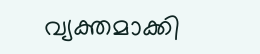വ്യക്തമാക്കി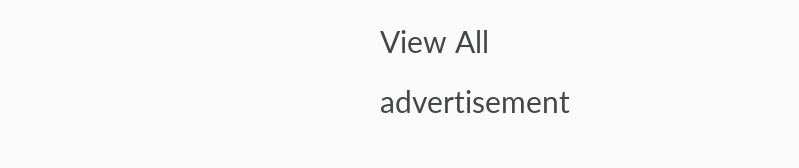View All
advertisement